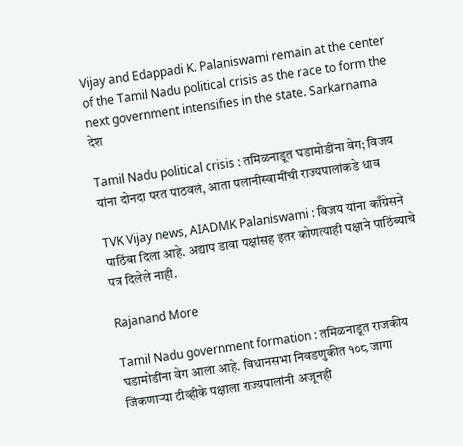Vijay and Edappadi K. Palaniswami remain at the center of the Tamil Nadu political crisis as the race to form the next government intensifies in the state. Sarkarnama
देश

Tamil Nadu political crisis : तमिळनाडूत घडामोडींना वेग; विजय यांना दोनदा परत पाठवलं, आता पलानीस्वामींची राज्यपालांकडे धाव

TVK Vijay news, AIADMK Palaniswami : विजय यांना काँग्रेसने पाठिंबा दिला आहे. अद्याप डावा पक्षांसह इतर कोणत्याही पक्षाने पाठिंब्याचे पत्र दिलेले नाही.

Rajanand More

Tamil Nadu government formation : तमिळनाडूत राजकीय घडामोडींना वेग आला आहे. विधानसभा निवडणुकीत १०८ जागा जिंकणाऱ्या टीव्हीके पक्षाला राज्यपालांनी अजूनही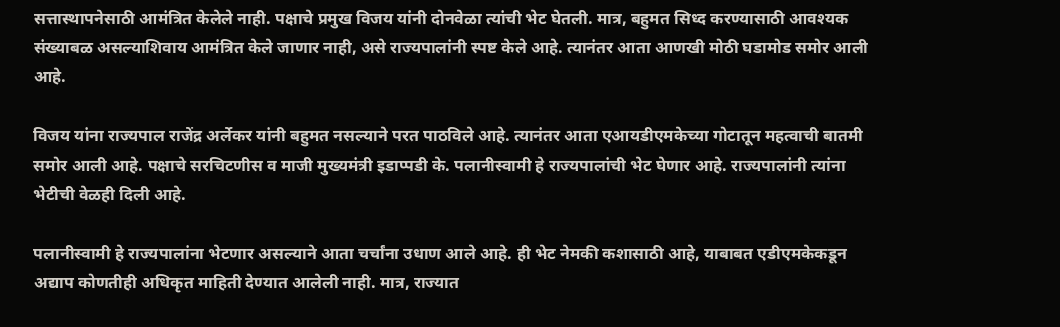सत्तास्थापनेसाठी आमंत्रित केलेले नाही. पक्षाचे प्रमुख विजय यांनी दोनवेळा त्यांची भेट घेतली. मात्र, बहुमत सिध्द करण्यासाठी आवश्यक संख्याबळ असल्याशिवाय आमंत्रित केले जाणार नाही, असे राज्यपालांनी स्पष्ट केले आहे. त्यानंतर आता आणखी मोठी घडामोड समोर आली आहे.

विजय यांना राज्यपाल राजेंद्र अर्लेकर यांनी बहुमत नसल्याने परत पाठविले आहे. त्यानंतर आता एआयडीएमकेच्या गोटातून महत्वाची बातमी समोर आली आहे. पक्षाचे सरचिटणीस व माजी मुख्यमंत्री इडाप्पडी के. पलानीस्वामी हे राज्यपालांची भेट घेणार आहे. राज्यपालांनी त्यांना भेटीची वेळही दिली आहे.

पलानीस्वामी हे राज्यपालांना भेटणार असल्याने आता चर्चांना उधाण आले आहे. ही भेट नेमकी कशासाठी आहे, याबाबत एडीएमकेकडून अद्याप कोणतीही अधिकृत माहिती देण्यात आलेली नाही. मात्र, राज्यात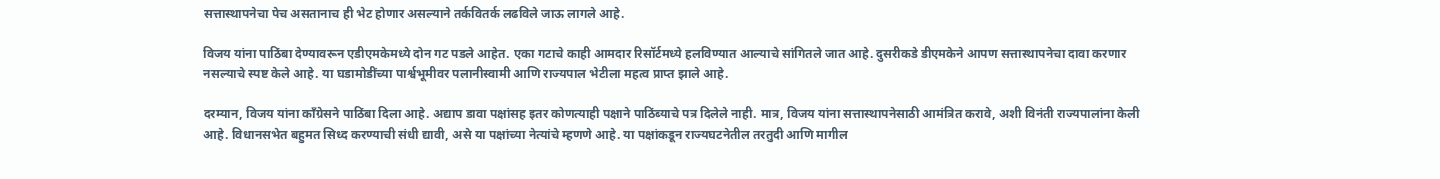सत्तास्थापनेचा पेच असतानाच ही भेट होणार असल्याने तर्कवितर्क लढविले जाऊ लागले आहे.

विजय यांना पाठिंबा देण्यावरून एडीएमकेमध्ये दोन गट पडले आहेत. एका गटाचे काही आमदार रिसॉर्टमध्ये हलविण्यात आल्याचे सांगितले जात आहे. दुसरीकडे डीएमकेने आपण सत्तास्थापनेचा दावा करणार नसल्याचे स्पष्ट केले आहे. या घडामोडींच्या पार्श्वभूमीवर पलानीस्वामी आणि राज्यपाल भेटीला महत्व प्राप्त झाले आहे.

दरम्यान, विजय यांना काँग्रेसने पाठिंबा दिला आहे. अद्याप डावा पक्षांसह इतर कोणत्याही पक्षाने पाठिंब्याचे पत्र दिलेले नाही. मात्र, विजय यांना सत्तास्थापनेसाठी आमंत्रित करावे, अशी विनंती राज्यपालांना केली आहे. विधानसभेत बहुमत सिध्द करण्याची संधी द्यावी, असे या पक्षांच्या नेत्यांचे म्हणणे आहे. या पक्षांकडून राज्यघटनेतील तरतुदी आणि मागील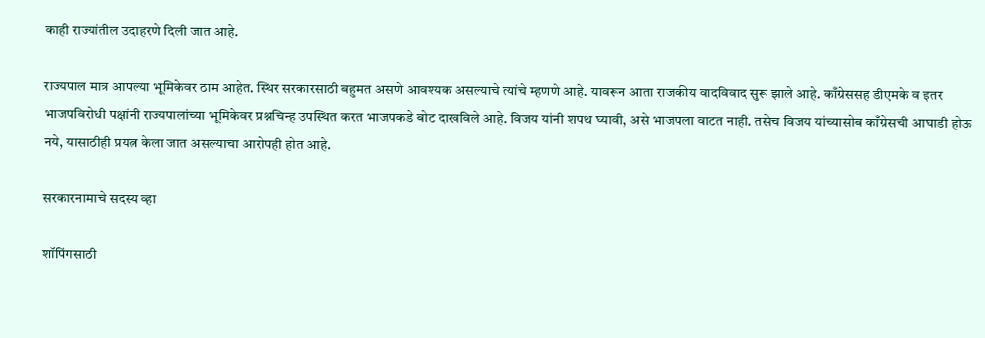काही राज्यांतील उदाहरणे दिली जात आहे.

राज्यपाल मात्र आपल्या भूमिकेवर ठाम आहेत. स्थिर सरकारसाठी बहुमत असणे आवश्यक असल्याचे त्यांचे म्हणणे आहे. यावरून आता राजकीय वादविवाद सुरू झाले आहे. काँग्रेससह डीएमके व इतर भाजपविरोधी पक्षांनी राज्यपालांच्या भूमिकेवर प्रश्नचिन्ह उपस्थित करत भाजपकडे बोट दाखविले आहे. विजय यांनी शपथ घ्यावी, असे भाजपला वाटत नाही. तसेच विजय यांच्यासोब काँग्रेसची आघाडी होऊ नये, यासाठीही प्रयत्न केला जात असल्याचा आरोपही होत आहे.

सरकारनामाचे सदस्य व्हा

शॉपिंगसाठी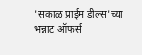'सकाळ प्राईम डील्स'च्या भन्नाट ऑफर्स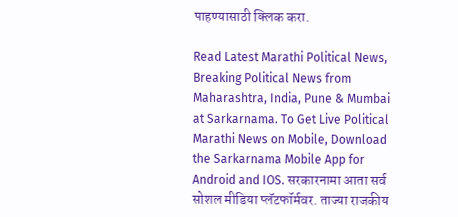पाहण्यासाठी क्लिक करा.

Read Latest Marathi Political News, Breaking Political News from Maharashtra, India, Pune & Mumbai at Sarkarnama. To Get Live Political Marathi News on Mobile, Download the Sarkarnama Mobile App for Android and IOS. सरकारनामा आता सर्व सोशल मीडिया प्लॅटफॉर्मवर. ताज्या राजकीय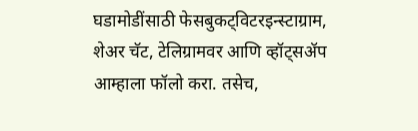घडामोडींसाठी फेसबुकट्विटरइन्स्टाग्राम, शेअर चॅट, टेलिग्रामवर आणि व्हॉट्सॲप आम्हाला फॉलो करा. तसेच,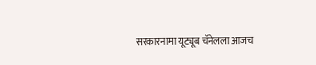सरकारनामा यूट्यूब चॅनेलला आजच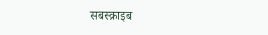सबस्क्राइब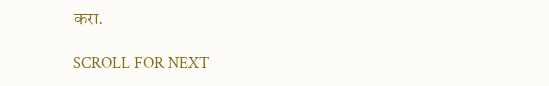करा.

SCROLL FOR NEXT